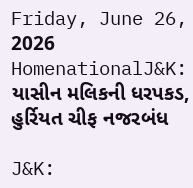Friday, June 26, 2026
HomenationalJ&K: યાસીન મલિકની ધરપકડ, હુર્રિયત ચીફ નજરબંધ

J&K: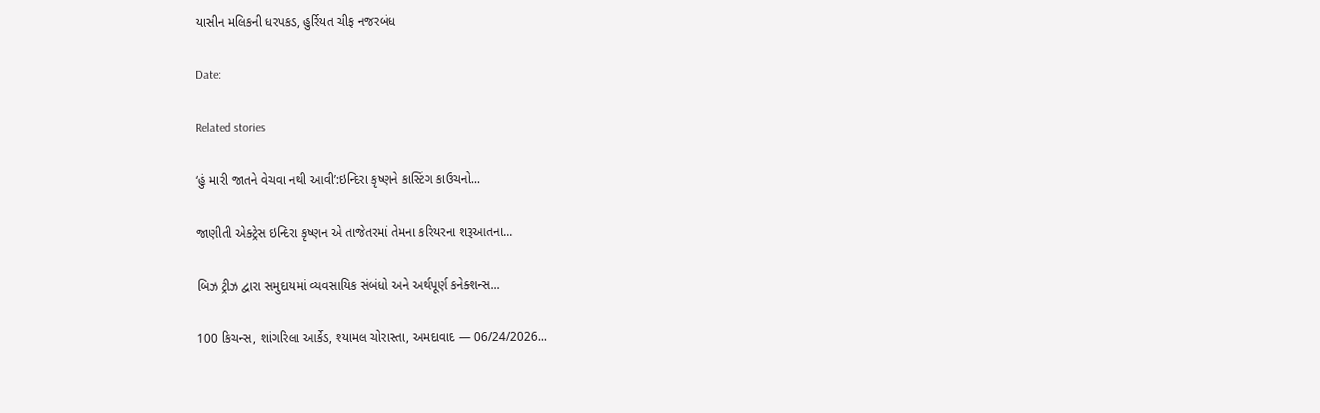યાસીન મલિકની ધરપકડ, હુર્રિયત ચીફ નજરબંધ

Date:

Related stories

‘હું મારી જાતને વેચવા નથી આવી’:ઇન્દિરા કૃષ્ણને કાસ્ટિંગ કાઉચનો...

જાણીતી એક્ટ્રેસ ઇન્દિરા કૃષ્ણન એ તાજેતરમાં તેમના કરિયરના શરૂઆતના...

બિઝ ટ્રીઝ દ્વારા સમુદાયમાં વ્યવસાયિક સંબંધો અને અર્થપૂર્ણ કનેક્શન્સ...

100 કિચન્સ, શાંગરિલા આર્કેડ, શ્યામલ ચોરાસ્તા, અમદાવાદ — 06/24/2026...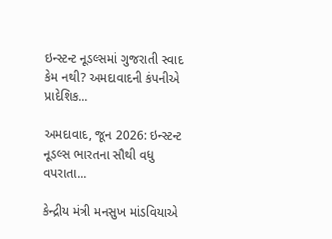ઇન્સ્ટન્ટ નૂડલ્સમાં ગુજરાતી સ્વાદ કેમ નથી? અમદાવાદની કંપનીએ પ્રાદેશિક...

અમદાવાદ, જૂન 2026: ઇન્સ્ટન્ટ નૂડલ્સ ભારતના સૌથી વધુ વપરાતા...

કેન્દ્રીય મંત્રી મનસુખ માંડવિયાએ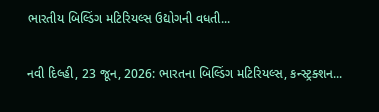ભારતીય બિલ્ડિંગ મટિરિયલ્સ ઉદ્યોગની વધતી...

નવી દિલ્હી, 23 જૂન, 2026: ભારતના બિલ્ડિંગ મટિરિયલ્સ, કન્સ્ટ્રક્શન...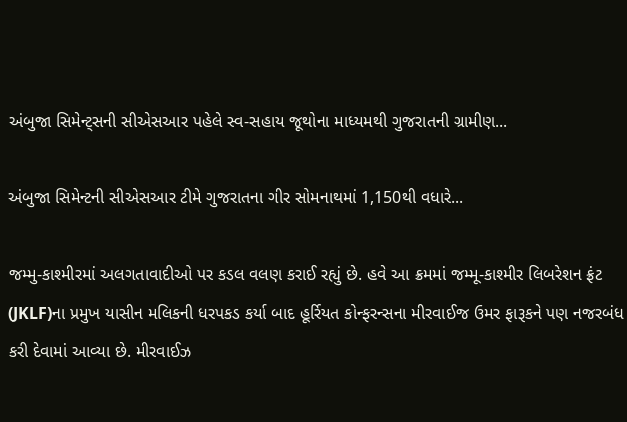અંબુજા સિમેન્ટ્સની સીએસઆર પહેલે સ્વ-સહાય જૂથોના માધ્યમથી ગુજરાતની ગ્રામીણ...

અંબુજા સિમેન્ટની સીએસઆર ટીમે ગુજરાતના ગીર સોમનાથમાં 1,150થી વધારે...

જમ્મુ-કાશ્મીરમાં અલગતાવાદીઓ પર કડલ વલણ કરાઈ રહ્યું છે. હવે આ ક્રમમાં જમ્મૂ-કાશ્મીર લિબરેશન ફ્રંટ (JKLF)ના પ્રમુખ યાસીન મલિકની ધરપકડ કર્યા બાદ હૂર્રિયત કોન્ફરન્સના મીરવાઈજ ઉમર ફારૂકને પણ નજરબંધ કરી દેવામાં આવ્યા છે. મીરવાઈઝ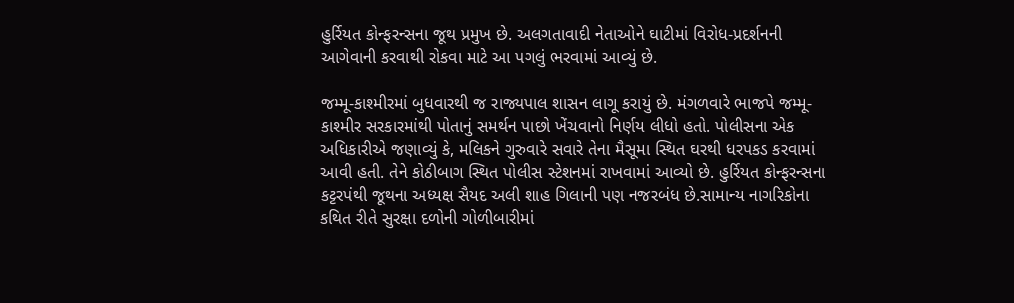હુર્રિયત કોન્ફરન્સના જૂથ પ્રમુખ છે. અલગતાવાદી નેતાઓને ઘાટીમાં વિરોધ-પ્રદર્શનની આગેવાની કરવાથી રોકવા માટે આ પગલું ભરવામાં આવ્યું છે.

જમ્મૂ-કાશ્મીરમાં બુધવારથી જ રાજ્યપાલ શાસન લાગૂ કરાયું છે. મંગળવારે ભાજપે જમ્મૂ-કાશ્મીર સરકારમાંથી પોતાનું સમર્થન પાછો ખેંચવાનો નિર્ણય લીધો હતો. પોલીસના એક અધિકારીએ જણાવ્યું કે, મલિકને ગુરુવારે સવારે તેના મૈસૂમા સ્થિત ઘરથી ધરપકડ કરવામાં આવી હતી. તેને કોઠીબાગ સ્થિત પોલીસ સ્ટેશનમાં રાખવામાં આવ્યો છે. હુર્રિયત કોન્ફરન્સના કટ્ટરપંથી જૂથના અધ્યક્ષ સૈયદ અલી શાહ ગિલાની પણ નજરબંધ છે.સામાન્ય નાગરિકોના કથિત રીતે સુરક્ષા દળોની ગોળીબારીમાં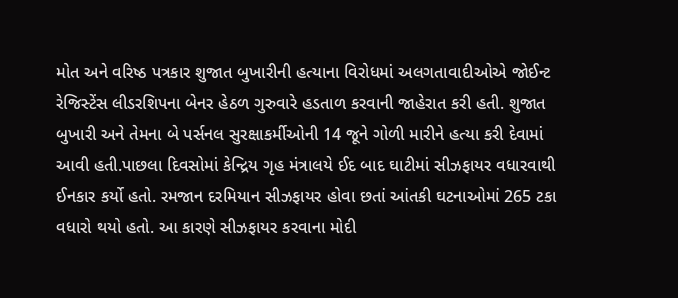મોત અને વરિષ્ઠ પત્રકાર શુજાત બુખારીની હત્યાના વિરોધમાં અલગતાવાદીઓએ જોઈન્ટ રેજિસ્ટેંસ લીડરશિપના બેનર હેઠળ ગુરુવારે હડતાળ કરવાની જાહેરાત કરી હતી. શુજાત બુખારી અને તેમના બે પર્સનલ સુરક્ષાકર્મીઓની 14 જૂને ગોળી મારીને હત્યા કરી દેવામાં આવી હતી.પાછલા દિવસોમાં કેન્દ્રિય ગૃહ મંત્રાલયે ઈદ બાદ ઘાટીમાં સીઝફાયર વધારવાથી ઈનકાર કર્યો હતો. રમજાન દરમિયાન સીઝફાયર હોવા છતાં આંતકી ઘટનાઓમાં 265 ટકા વધારો થયો હતો. આ કારણે સીઝફાયર કરવાના મોદી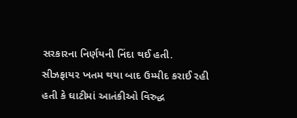સરકારના નિર્ણયની નિંદા થઈ હતી. સીઝફાયર ખતમ થયા બાદ ઉમ્મીદ કરાઈ રહી હતી કે ઘાટીમાં આતંકીઓ વિરુદ્ધ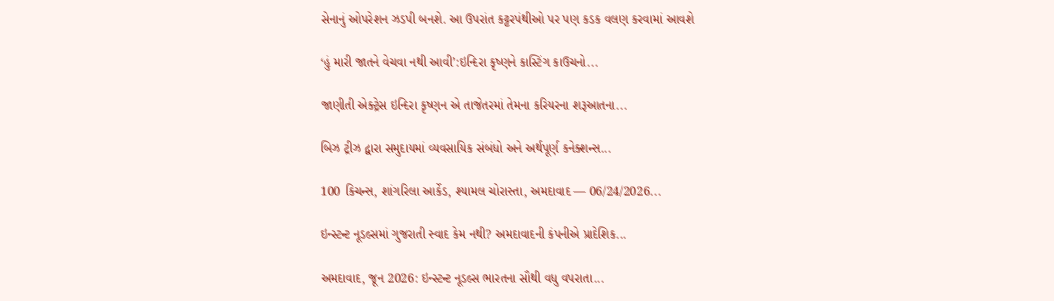સેનાનું ઓપરેશન ઝડપી બનશે. આ ઉપરાંત કટ્ટરપંથીઓ પર પણ કડક વલણ કરવામાં આવશે

‘હું મારી જાતને વેચવા નથી આવી’:ઇન્દિરા કૃષ્ણને કાસ્ટિંગ કાઉચનો...

જાણીતી એક્ટ્રેસ ઇન્દિરા કૃષ્ણન એ તાજેતરમાં તેમના કરિયરના શરૂઆતના...

બિઝ ટ્રીઝ દ્વારા સમુદાયમાં વ્યવસાયિક સંબંધો અને અર્થપૂર્ણ કનેક્શન્સ...

100 કિચન્સ, શાંગરિલા આર્કેડ, શ્યામલ ચોરાસ્તા, અમદાવાદ — 06/24/2026...

ઇન્સ્ટન્ટ નૂડલ્સમાં ગુજરાતી સ્વાદ કેમ નથી? અમદાવાદની કંપનીએ પ્રાદેશિક...

અમદાવાદ, જૂન 2026: ઇન્સ્ટન્ટ નૂડલ્સ ભારતના સૌથી વધુ વપરાતા...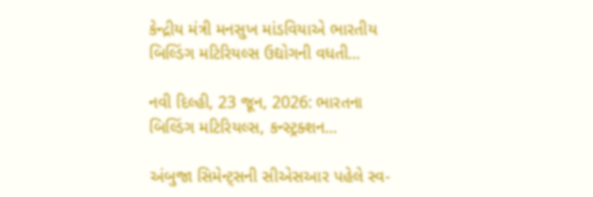કેન્દ્રીય મંત્રી મનસુખ માંડવિયાએ ભારતીય બિલ્ડિંગ મટિરિયલ્સ ઉદ્યોગની વધતી...

નવી દિલ્હી, 23 જૂન, 2026: ભારતના બિલ્ડિંગ મટિરિયલ્સ, કન્સ્ટ્રક્શન...

અંબુજા સિમેન્ટ્સની સીએસઆર પહેલે સ્વ-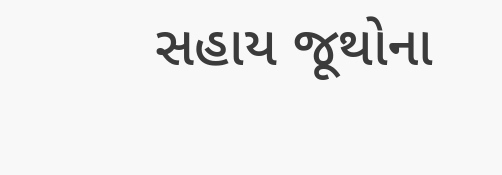સહાય જૂથોના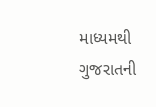માધ્યમથી ગુજરાતની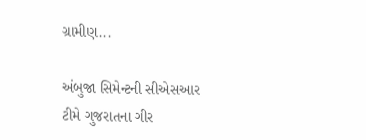ગ્રામીણ...

અંબુજા સિમેન્ટની સીએસઆર ટીમે ગુજરાતના ગીર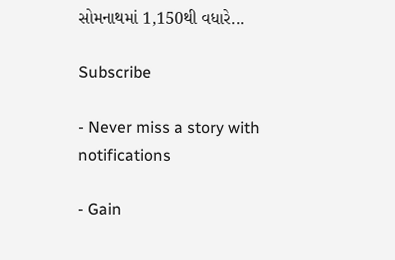સોમનાથમાં 1,150થી વધારે...

Subscribe

- Never miss a story with notifications

- Gain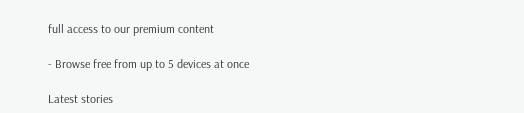full access to our premium content

- Browse free from up to 5 devices at once

Latest stories